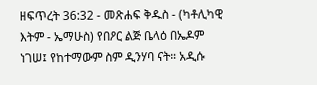ዘፍጥረት 36:32 - መጽሐፍ ቅዱስ - (ካቶሊካዊ እትም - ኤማሁስ) የበዖር ልጅ ቤላዕ በኤዶም ነገሠ፤ የከተማውም ስም ዲንሃባ ናት። አዲሱ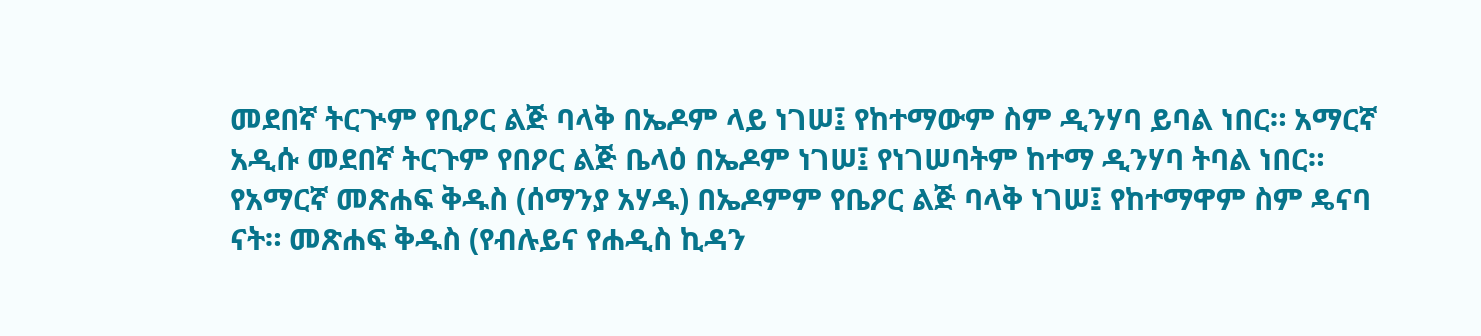መደበኛ ትርጒም የቢዖር ልጅ ባላቅ በኤዶም ላይ ነገሠ፤ የከተማውም ስም ዲንሃባ ይባል ነበር። አማርኛ አዲሱ መደበኛ ትርጉም የበዖር ልጅ ቤላዕ በኤዶም ነገሠ፤ የነገሠባትም ከተማ ዲንሃባ ትባል ነበር። የአማርኛ መጽሐፍ ቅዱስ (ሰማንያ አሃዱ) በኤዶምም የቤዖር ልጅ ባላቅ ነገሠ፤ የከተማዋም ስም ዴናባ ናት። መጽሐፍ ቅዱስ (የብሉይና የሐዲስ ኪዳን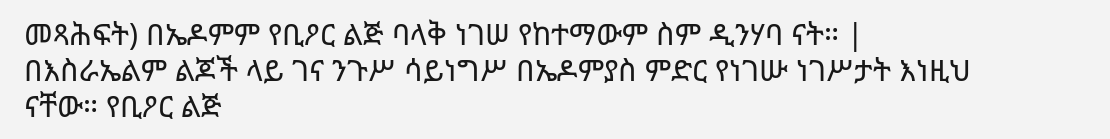መጻሕፍት) በኤዶምም የቢዖር ልጅ ባላቅ ነገሠ የከተማውም ስም ዲንሃባ ናት። |
በእስራኤልም ልጆች ላይ ገና ንጉሥ ሳይነግሥ በኤዶምያስ ምድር የነገሡ ነገሥታት እነዚህ ናቸው። የቢዖር ልጅ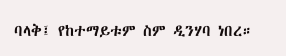ባላቅ፤ የከተማይቱም ስም ዲንሃባ ነበረ።